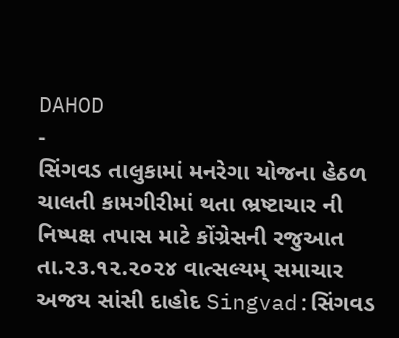DAHOD
-
સિંગવડ તાલુકામાં મનરેગા યોજના હેઠળ ચાલતી કામગીરીમાં થતા ભ્રષ્ટાચાર ની નિષ્પક્ષ તપાસ માટે કોંગ્રેસની રજુઆત
તા.૨૩.૧૨.૨૦૨૪ વાત્સલ્યમ્ સમાચાર અજય સાંસી દાહોદ Singvad:સિંગવડ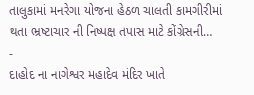તાલુકામાં મનરેગા યોજના હેઠળ ચાલતી કામગીરીમાં થતા ભ્રષ્ટાચાર ની નિષ્પક્ષ તપાસ માટે કોંગ્રેસની…
-
દાહોદ ના નાગેશ્વર મહાદેવ મંદિર ખાતે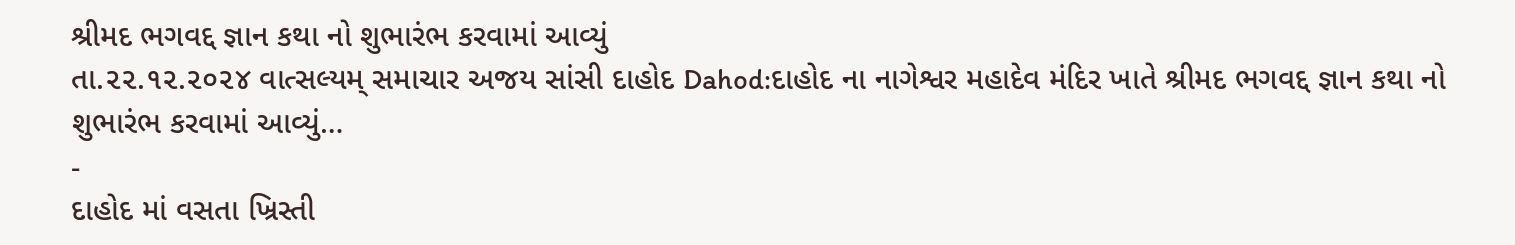શ્રીમદ ભગવદ્દ જ્ઞાન કથા નો શુભારંભ કરવામાં આવ્યું
તા.૨૨.૧૨.૨૦૨૪ વાત્સલ્યમ્ સમાચાર અજય સાંસી દાહોદ Dahod:દાહોદ ના નાગેશ્વર મહાદેવ મંદિર ખાતે શ્રીમદ ભગવદ્દ જ્ઞાન કથા નો શુભારંભ કરવામાં આવ્યું…
-
દાહોદ માં વસતા ખ્રિસ્તી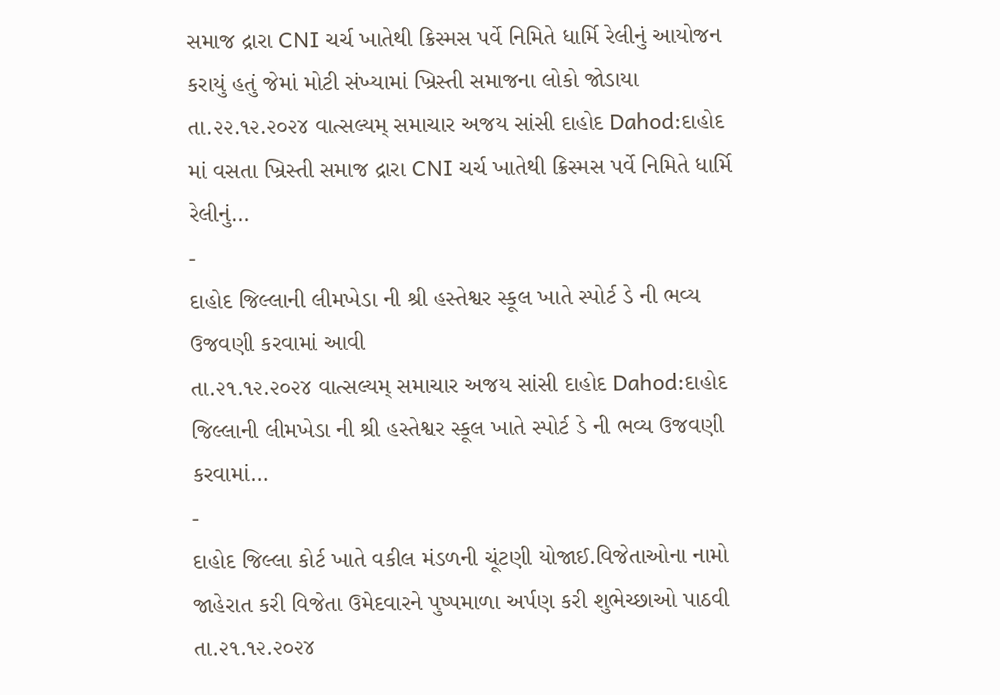સમાજ દ્રારા CNI ચર્ચ ખાતેથી ક્રિસ્મસ પર્વે નિમિતે ધાર્મિ રેલીનું આયોજન કરાયું હતું જેમાં મોટી સંખ્યામાં ખ્રિસ્તી સમાજના લોકો જોડાયા
તા.૨૨.૧૨.૨૦૨૪ વાત્સલ્યમ્ સમાચાર અજય સાંસી દાહોદ Dahod:દાહોદ માં વસતા ખ્રિસ્તી સમાજ દ્રારા CNI ચર્ચ ખાતેથી ક્રિસ્મસ પર્વે નિમિતે ધાર્મિ રેલીનું…
-
દાહોદ જિલ્લાની લીમખેડા ની શ્રી હસ્તેશ્વર સ્કૂલ ખાતે સ્પોર્ટ ડે ની ભવ્ય ઉજવણી કરવામાં આવી
તા.૨૧.૧૨.૨૦૨૪ વાત્સલ્યમ્ સમાચાર અજય સાંસી દાહોદ Dahod:દાહોદ જિલ્લાની લીમખેડા ની શ્રી હસ્તેશ્વર સ્કૂલ ખાતે સ્પોર્ટ ડે ની ભવ્ય ઉજવણી કરવામાં…
-
દાહોદ જિલ્લા કોર્ટ ખાતે વકીલ મંડળની ચૂંટણી યોજાઈ.વિજેતાઓના નામો જાહેરાત કરી વિજેતા ઉમેદવારને પુષ્પમાળા અર્પણ કરી શુભેચ્છાઓ પાઠવી
તા.૨૧.૧૨.૨૦૨૪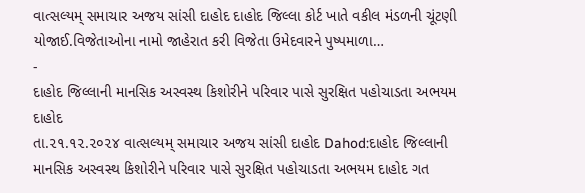વાત્સલ્યમ્ સમાચાર અજય સાંસી દાહોદ દાહોદ જિલ્લા કોર્ટ ખાતે વકીલ મંડળની ચૂંટણી યોજાઈ.વિજેતાઓના નામો જાહેરાત કરી વિજેતા ઉમેદવારને પુષ્પમાળા…
-
દાહોદ જિલ્લાની માનસિક અસ્વસ્થ કિશોરીને પરિવાર પાસે સુરક્ષિત પહોચાડતા અભયમ દાહોદ
તા.૨૧.૧૨.૨૦૨૪ વાત્સલ્યમ્ સમાચાર અજય સાંસી દાહોદ Dahod:દાહોદ જિલ્લાની માનસિક અસ્વસ્થ કિશોરીને પરિવાર પાસે સુરક્ષિત પહોચાડતા અભયમ દાહોદ ગત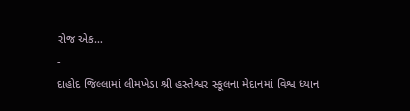રોજ એક…
-
દાહોદ જિલ્લામાં લીમખેડા શ્રી હસ્તેશ્વર સ્કૂલના મેદાનમાં વિશ્વ ધ્યાન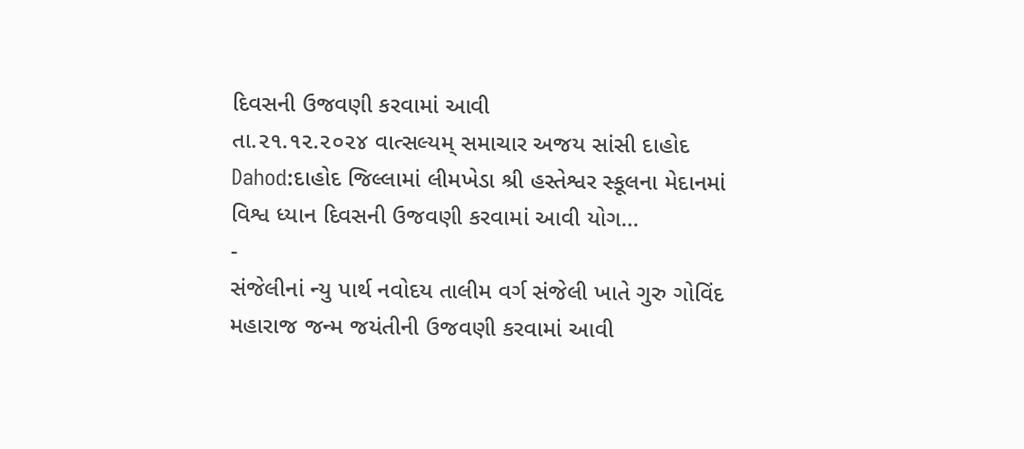દિવસની ઉજવણી કરવામાં આવી
તા.૨૧.૧૨.૨૦૨૪ વાત્સલ્યમ્ સમાચાર અજય સાંસી દાહોદ Dahod:દાહોદ જિલ્લામાં લીમખેડા શ્રી હસ્તેશ્વર સ્કૂલના મેદાનમાં વિશ્વ ધ્યાન દિવસની ઉજવણી કરવામાં આવી યોગ…
-
સંજેલીનાં ન્યુ પાર્થ નવોદય તાલીમ વર્ગ સંજેલી ખાતે ગુરુ ગોવિંદ મહારાજ જન્મ જયંતીની ઉજવણી કરવામાં આવી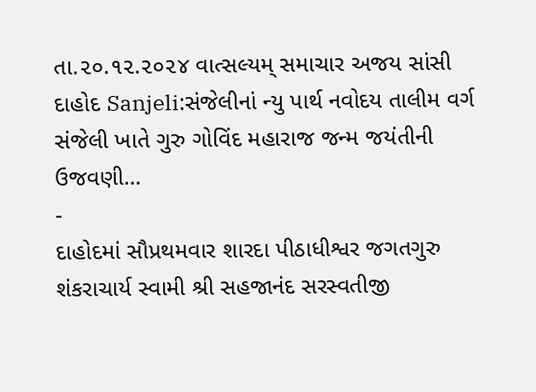તા.૨૦.૧૨.૨૦૨૪ વાત્સલ્યમ્ સમાચાર અજય સાંસી દાહોદ Sanjeli:સંજેલીનાં ન્યુ પાર્થ નવોદય તાલીમ વર્ગ સંજેલી ખાતે ગુરુ ગોવિંદ મહારાજ જન્મ જયંતીની ઉજવણી…
-
દાહોદમાં સૌપ્રથમવાર શારદા પીઠાધીશ્વર જગતગુરુ શંકરાચાર્ય સ્વામી શ્રી સહજાનંદ સરસ્વતીજી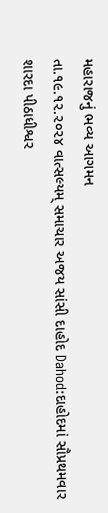મહારાજનું ભવ્ય આગમન
તા.૧૯.૧૨.૨૦૨૪ વાત્સલ્યમ્ સમાચાર અજય સાંસી દાહોદ Dahod:દાહોદમાં સૌપ્રથમવાર શારદા પીઠાધીશ્વર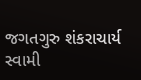જગતગુરુ શંકરાચાર્ય સ્વામી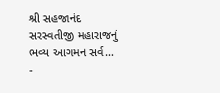શ્રી સહજાનંદ સરસ્વતીજી મહારાજનું ભવ્ય આગમન સર્વ…
-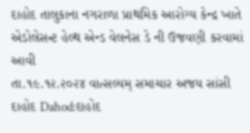દાહોદ તાલુકાના નગરાળા પ્રાથમિક આરોગ્ય કેન્દ્ર ખાતે એડોલેસન્ટ હેલ્થ એન્ડ વેલનેસ ડે ની ઉજવણી કરવામાં આવી
તા.૧૯.૧૨.૨૦૨૪ વાત્સલ્યમ્ સમાચાર અજય સાંસી દાહોદ Dahod:દાહોદ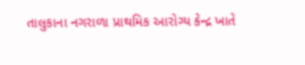તાલુકાના નગરાળા પ્રાથમિક આરોગ્ય કેન્દ્ર ખાતે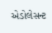એડોલેસન્ટ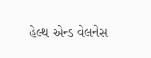હેલ્થ એન્ડ વેલનેસ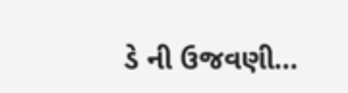ડે ની ઉજવણી…